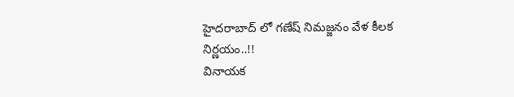హైదరాబాద్ లో గణేష్ నిమజ్జనం వేళ కీలక నిర్ణయం..!!
వినాయక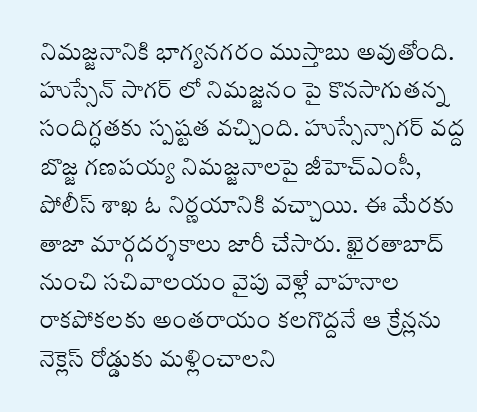నిమజ్జనానికి భాగ్యనగరం ముస్తాబు అవుతోంది. హుస్సేన్ సాగర్ లో నిమజ్జనం పై కొనసాగుతన్న సందిగ్ధతకు స్పష్టత వచ్చింది. హుస్సేన్సాగర్ వద్ద బొజ్జ గణపయ్య నిమజ్జనాలపై జీహెచ్ఎంసీ, పోలీస్ శాఖ ఓ నిర్ణయానికి వచ్చాయి. ఈ మేరకు తాజా మార్గదర్శకాలు జారీ చేసారు. ఖైరతాబాద్ నుంచి సచివాలయం వైపు వెళ్లే వాహనాల రాకపోకలకు అంతరాయం కలగొద్దనే ఆ క్రేన్లను నెక్లెస్ రోడ్డుకు మళ్లించాలని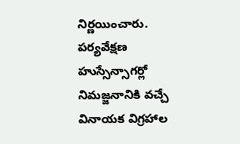నిర్ణయించారు.
పర్యవేక్షణ
హుస్సేన్సాగర్లో నిమజ్జనానికి వచ్చే వినాయక విగ్రహాల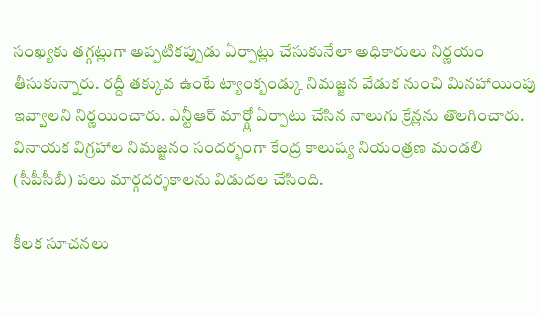సంఖ్యకు తగ్గట్లుగా అప్పటికప్పుడు ఏర్పాట్లు చేసుకునేలా అధికారులు నిర్ణయం తీసుకున్నారు. రద్దీ తక్కువ ఉంటే ట్యాంక్బండ్కు నిమజ్జన వేడుక నుంచి మినహాయింపు ఇవ్వాలని నిర్ణయించారు. ఎన్టీఆర్ మార్గ్లో ఏర్పాటు చేసిన నాలుగు క్రేన్లను తొలగించారు. వినాయక విగ్రహాల నిమజ్జనం సందర్భంగా కేంద్ర కాలుష్య నియంత్రణ మండలి (సీపీసీబీ) పలు మార్గదర్శకాలను విడుదల చేసింది.

కీలక సూచనలు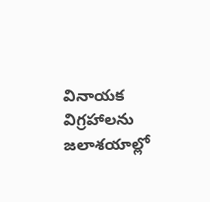వినాయక విగ్రహాలను జలాశయాల్లో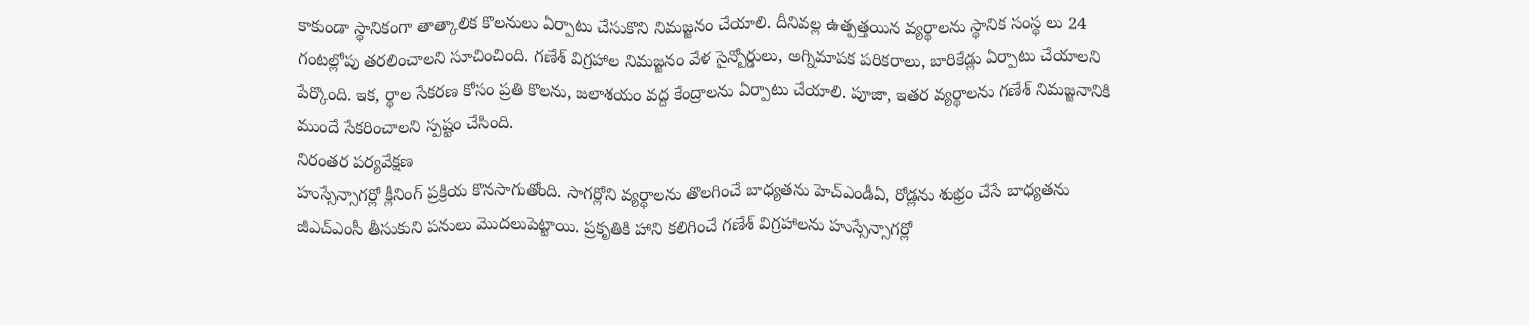కాకుండా స్థానికంగా తాత్కాలిక కొలనులు ఏర్పాటు చేసుకొని నిమజ్జనం చేయాలి. దీనివల్ల ఉత్పత్తయిన వ్యర్థాలను స్థానిక సంస్థ లు 24 గంటల్లోపు తరలించాలని సూచించింది. గణేశ్ విగ్రహాల నిమజ్జనం వేళ సైన్బోర్డులు, అగ్నిమాపక పరికరాలు, బారికేడ్లు ఏర్పాటు చేయాలని పేర్కొంది. ఇక, ర్థాల సేకరణ కోసం ప్రతి కొలను, జలాశయం వద్ద కేంద్రాలను ఏర్పాటు చేయాలి. పూజా, ఇతర వ్యర్థాలను గణేశ్ నిమజ్జనానికి ముందే సేకరించాలని స్పష్టం చేసింది.
నిరంతర పర్యవేక్షణ
హుస్సేన్సాగర్లో క్లీనింగ్ ప్రక్రియ కొనసాగుతోంది. సాగర్లోని వ్యర్థాలను తొలగించే బాధ్యతను హెచ్ఎండీఏ, రోడ్లను శుభ్రం చేసే బాధ్యతను జీఎచ్ఎంసీ తీసుకుని పనులు మొదలుపెట్టాయి. ప్రకృతికి హాని కలిగించే గణేశ్ విగ్రహాలను హుస్సేన్సాగర్లో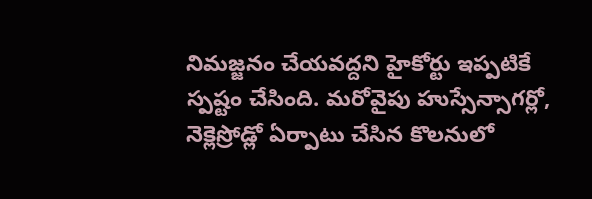నిమజ్జనం చేయవద్దని హైకోర్టు ఇప్పటికే స్పష్టం చేసింది. మరోవైపు హుస్సేన్సాగర్లో, నెక్లెస్రోడ్లో ఏర్పాటు చేసిన కొలనులో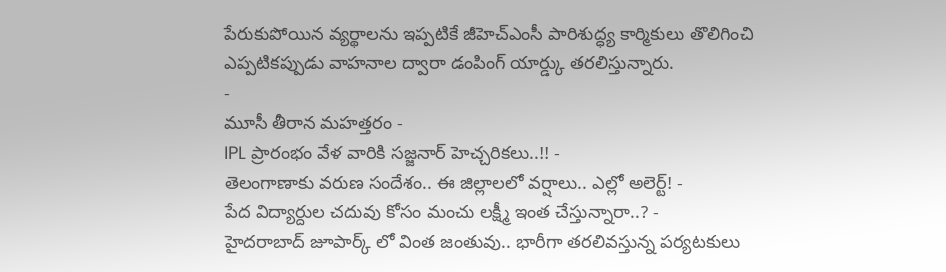పేరుకుపోయిన వ్యర్థాలను ఇప్పటికే జీహెచ్ఎంసీ పారిశుద్ధ్య కార్మికులు తొలిగించి ఎప్పటికప్పుడు వాహనాల ద్వారా డంపింగ్ యార్డ్కు తరలిస్తున్నారు.
-
మూసీ తీరాన మహత్తరం -
IPL ప్రారంభం వేళ వారికి సజ్జనార్ హెచ్చరికలు..!! -
తెలంగాణాకు వరుణ సందేశం.. ఈ జిల్లాలలో వర్షాలు.. ఎల్లో అలెర్ట్! -
పేద విద్యార్దుల చదువు కోసం మంచు లక్ష్మీ ఇంత చేస్తున్నారా..? -
హైదరాబాద్ జూపార్క్ లో వింత జంతువు.. భారీగా తరలివస్తున్న పర్యటకులు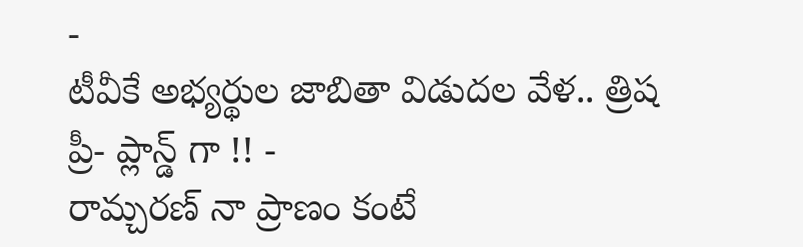-
టీవీకే అభ్యర్థుల జాబితా విడుదల వేళ.. త్రిష ప్రీ- ప్లాన్డ్ గా !! -
రామ్చరణ్ నా ప్రాణం కంటే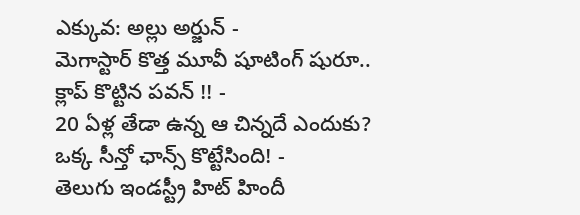ఎక్కువ: అల్లు అర్జున్ -
మెగాస్టార్ కొత్త మూవీ షూటింగ్ షురూ.. క్లాప్ కొట్టిన పవన్ !! -
20 ఏళ్ల తేడా ఉన్న ఆ చిన్నదే ఎందుకు? ఒక్క సీన్తో ఛాన్స్ కొట్టేసింది! -
తెలుగు ఇండస్ట్రీ హిట్ హిందీ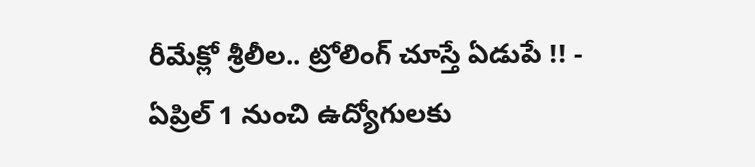రీమేక్లో శ్రీలీల.. ట్రోలింగ్ చూస్తే ఏడుపే !! -
ఏప్రిల్ 1 నుంచి ఉద్యోగులకు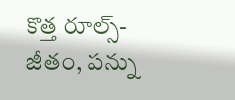కొత్త రూల్స్- జీతం, పన్ను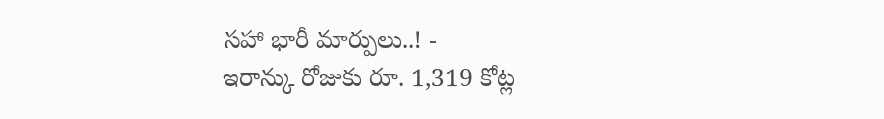సహా భారీ మార్పులు..! -
ఇరాన్కు రోజుకు రూ. 1,319 కోట్ల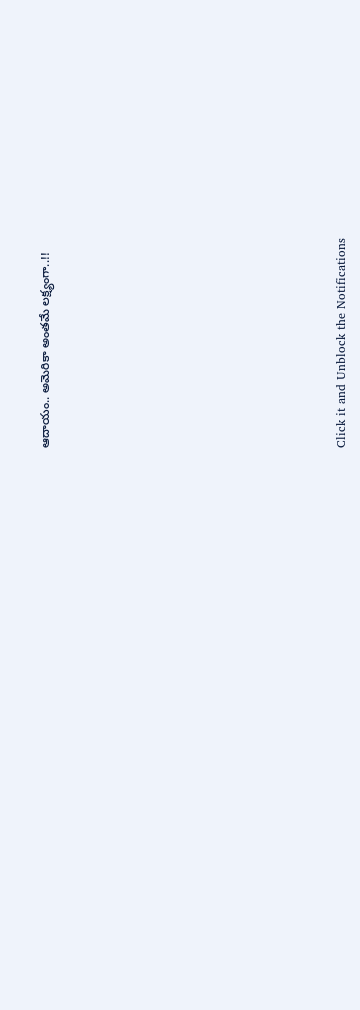ఆదాయం.. అమెరికా అంతమే లక్ష్యంగా..!!












Click it and Unblock the Notifications